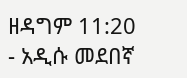ዘዳግም 11:20 - አዲሱ መደበኛ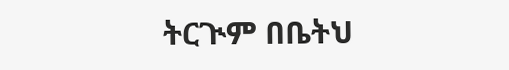ትርጒም በቤትህ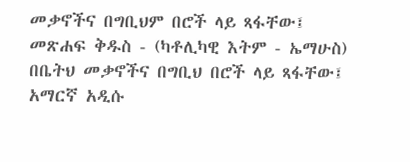መቃኖችና በግቢህም በሮች ላይ ጻፋቸው፤ መጽሐፍ ቅዱስ - (ካቶሊካዊ እትም - ኤማሁስ) በቤትህ መቃኖችና በግቢህ በሮች ላይ ጻፋቸው፤ አማርኛ አዲሱ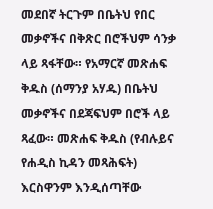መደበኛ ትርጉም በቤትህ የበር መቃኖችና በቅጽር በሮችህም ሳንቃ ላይ ጻፋቸው። የአማርኛ መጽሐፍ ቅዱስ (ሰማንያ አሃዱ) በቤትህ መቃኖችና በደጃፍህም በሮች ላይ ጻፈው። መጽሐፍ ቅዱስ (የብሉይና የሐዲስ ኪዳን መጻሕፍት) እርስዋንም እንዲሰጣቸው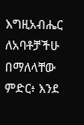እግዚአብሔር ለአባቶቻችሁ በማለላቸው ምድር፥ እንደ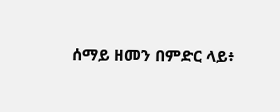ሰማይ ዘመን በምድር ላይ፥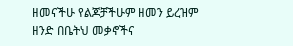ዘመናችሁ የልጆቻችሁም ዘመን ይረዝም ዘንድ በቤትህ መቃኖችና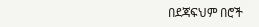በደጃፍህም በሮች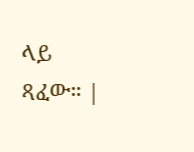ላይ ጻፈው። |